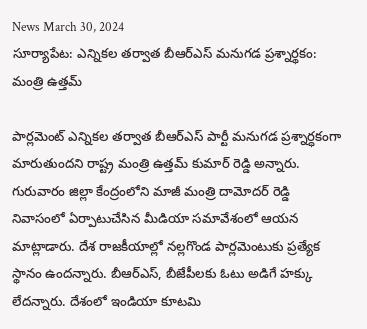News March 30, 2024
సూర్యాపేట: ఎన్నికల తర్వాత బీఆర్ఎస్ మనుగడ ప్రశ్నార్థకం: మంత్రి ఉత్తమ్

పార్లమెంట్ ఎన్నికల తర్వాత బీఆర్ఎస్ పార్టీ మనుగడ ప్రశ్నార్ధకంగా మారుతుందని రాష్ట్ర మంత్రి ఉత్తమ్ కుమార్ రెడ్డి అన్నారు. గురువారం జిల్లా కేంద్రంలోని మాజీ మంత్రి దామోదర్ రెడ్డి నివాసంలో ఏర్పాటుచేసిన మీడియా సమావేశంలో ఆయన మాట్లాడారు. దేశ రాజకీయాల్లో నల్లగొండ పార్లమెంటుకు ప్రత్యేక స్థానం ఉందన్నారు. బీఆర్ఎస్, బీజేపీలకు ఓటు అడిగే హక్కు లేదన్నారు. దేశంలో ఇండియా కూటమి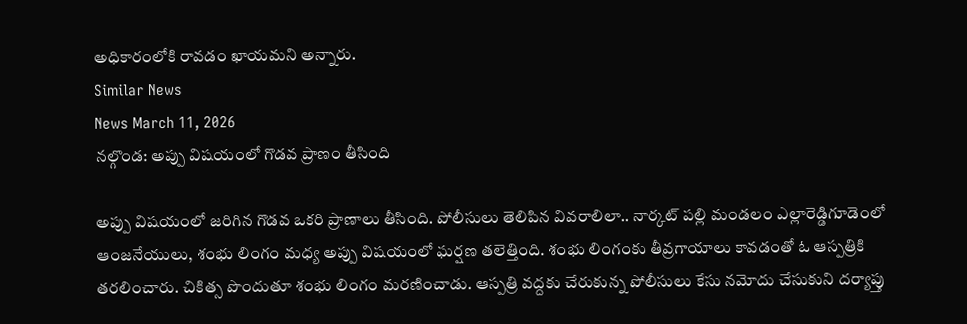అధికారంలోకి రావడం ఖాయమని అన్నారు.
Similar News
News March 11, 2026
నల్గొండ: అప్పు విషయంలో గొడవ ప్రాణం తీసింది

అప్పు విషయంలో జరిగిన గొడవ ఒకరి ప్రాణాలు తీసింది. పోలీసులు తెలిపిన వివరాలిలా.. నార్కట్ పల్లి మండలం ఎల్లారెడ్డిగూడెంలో ఆంజనేయులు, శంభు లింగం మధ్య అప్పు విషయంలో ఘర్షణ తలెత్తింది. శంభు లింగంకు తీవ్రగాయాలు కావడంతో ఓ ఆస్పత్రికి తరలించారు. చికిత్స పొందుతూ శంభు లింగం మరణించాడు. ఆస్పత్రి వద్దకు చేరుకున్న పోలీసులు కేసు నమోదు చేసుకుని దర్యాప్తు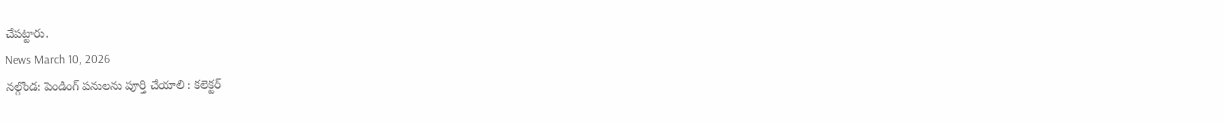చేపట్టారు.
News March 10, 2026
నల్గొండ: పెండింగ్ పనులను పూర్తి చేయాలి : కలెక్టర్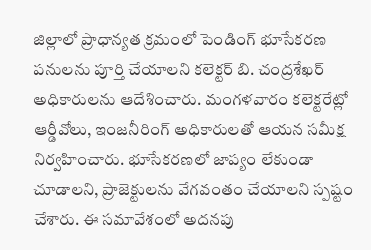జిల్లాలో ప్రాధాన్యత క్రమంలో పెండింగ్ భూసేకరణ పనులను పూర్తి చేయాలని కలెక్టర్ బి. చంద్రశేఖర్ అధికారులను ఆదేశించారు. మంగళవారం కలెక్టరేట్లో ఆర్డీవోలు, ఇంజనీరింగ్ అధికారులతో ఆయన సమీక్ష నిర్వహించారు. భూసేకరణలో జాప్యం లేకుండా చూడాలని, ప్రాజెక్టులను వేగవంతం చేయాలని స్పష్టం చేశారు. ఈ సమావేశంలో అదనపు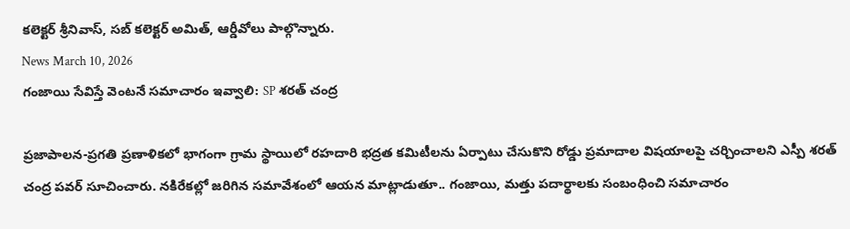కలెక్టర్ శ్రీనివాస్, సబ్ కలెక్టర్ అమిత్, ఆర్డీవోలు పాల్గొన్నారు.
News March 10, 2026
గంజాయి సేవిస్తే వెంటనే సమాచారం ఇవ్వాలి: SP శరత్ చంద్ర

ప్రజాపాలన-ప్రగతి ప్రణాళికలో భాగంగా గ్రామ స్థాయిలో రహదారి భద్రత కమిటీలను ఏర్పాటు చేసుకొని రోడ్డు ప్రమాదాల విషయాలపై చర్చించాలని ఎస్పీ శరత్ చంద్ర పవర్ సూచించారు. నకిరేకల్లో జరిగిన సమావేశంలో ఆయన మాట్లాడుతూ.. గంజాయి, మత్తు పదార్థాలకు సంబంధించి సమాచారం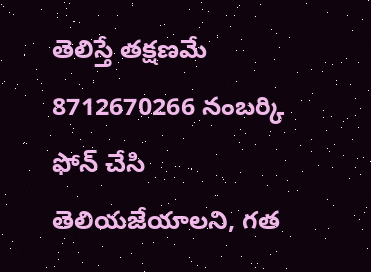తెలిస్తే తక్షణమే 8712670266 నంబర్కి ఫోన్ చేసి తెలియజేయాలని, గత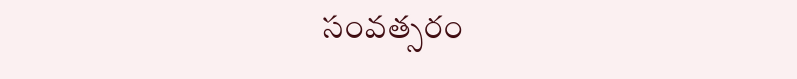సంవత్సరం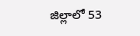జిల్లాలో 53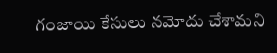గంజాయి కేసులు నమోదు చేశామని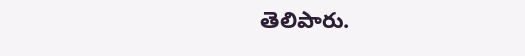తెలిపారు.